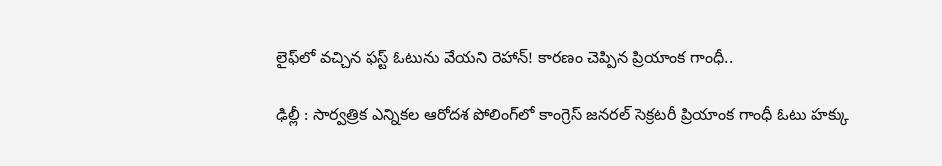లైఫ్‌లో వచ్చిన ఫస్ట్ ఓటును వేయని రెహాన్! కారణం చెప్పిన ప్రియాంక గాంధీ..

ఢిల్లీ : సార్వత్రిక ఎన్నికల ఆరోదశ పోలింగ్‌లో కాంగ్రెస్ జనరల్ సెక్రటరీ ప్రియాంక గాంధీ ఓటు హక్కు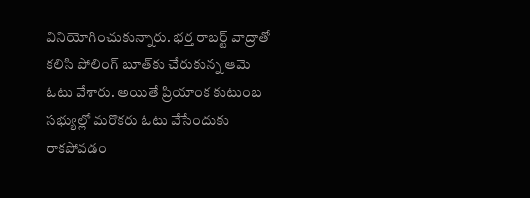వినియోగించుకున్నారు. భర్త రాబర్ట్ వాద్రాతో కలిసి పోలింగ్ బూత్‌కు చేరుకున్న ఆమె ఓటు వేశారు. అయితే ప్రియాంక కుటుంబ సభ్యుల్లో మరొకరు ఓటు వేసేందుకు రాకపోవడం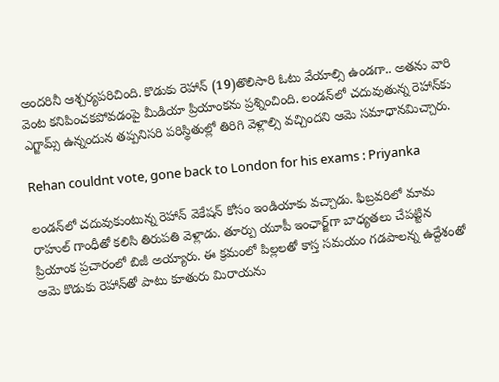అందరినీ ఆశ్చర్యపరిచింది. కొడుకు రెహాన్ (19)తొలిసారి ఓటు వేయాల్సి ఉండగా.. అతను వారి వెంట కనిపించకపోవడంపై మీడియా ప్రియాంకను ప్రశ్నించింది. లండన్‌లో చదువుతున్న రెహాన్‌కు ఎగ్జామ్స్ ఉన్నందున తప్పనిసరి పరిస్థితుల్లో తిరిగి వెళ్లాల్సి వచ్చిందని ఆమె సమాధానమిచ్చారు.

Rehan couldnt vote, gone back to London for his exams : Priyanka

లండన్‌లో చదువుకుంటున్న రెహాన్ వెకేషన్ కోసం ఇండియాకు వచ్చాడు. ఫిబ్రవరిలో మామ రాహుల్ గాంధీతో కలిసి తిరుపతి వెళ్లాడు. తూర్పు యూపీ ఇంఛార్జ్‌గా బాధ్యతలు చేపట్టిన ప్రియాంక ప్రచారంలో బిజీ అయ్యారు. ఈ క్రమంలో పిల్లలతో కాస్త సమయం గడపాలన్న ఉద్దేశంతో ఆమె కొడుకు రెహాన్‌తో పాటు కూతురు మిరాయను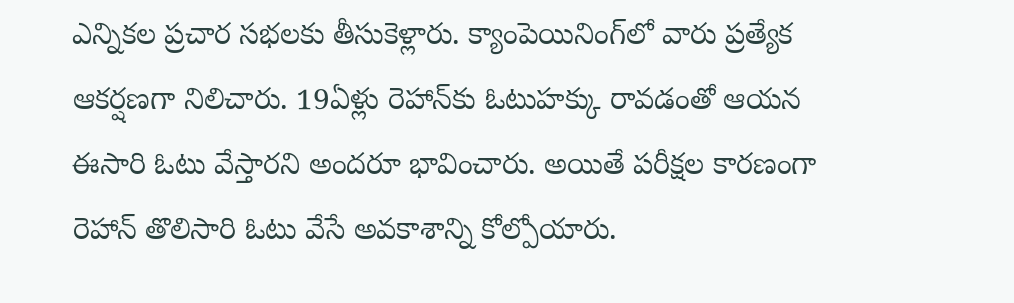ఎన్నికల ప్రచార సభలకు తీసుకెళ్లారు. క్యాంపెయినింగ్‌లో వారు ప్రత్యేక ఆకర్షణగా నిలిచారు. 19ఏళ్లు రెహాన్‌కు ఓటుహక్కు రావడంతో ఆయన ఈసారి ఓటు వేస్తారని అందరూ భావించారు. అయితే పరీక్షల కారణంగా రెహాన్ తొలిసారి ఓటు వేసే అవకాశాన్ని కోల్పోయారు.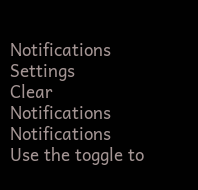Notifications
Settings
Clear Notifications
Notifications
Use the toggle to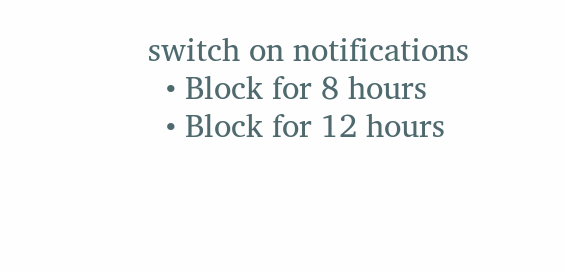switch on notifications
  • Block for 8 hours
  • Block for 12 hours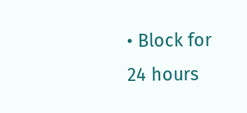• Block for 24 hours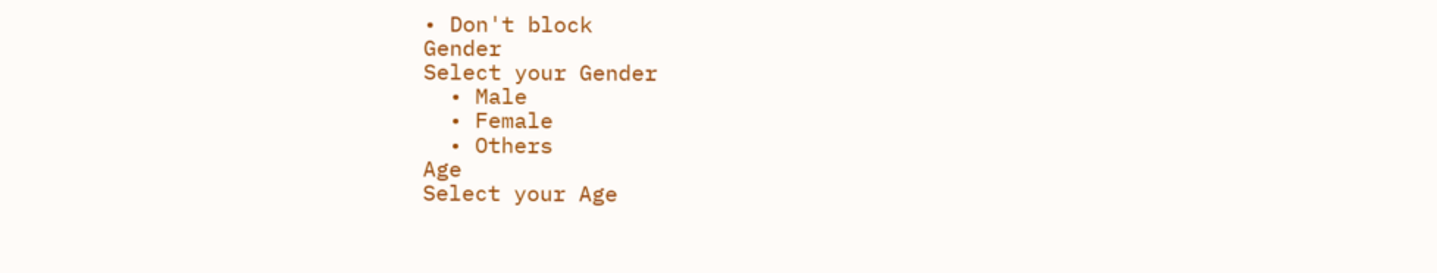• Don't block
Gender
Select your Gender
  • Male
  • Female
  • Others
Age
Select your Age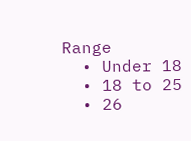Range
  • Under 18
  • 18 to 25
  • 26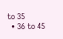to 35
  • 36 to 45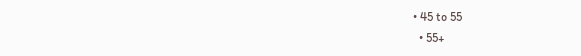• 45 to 55
  • 55+